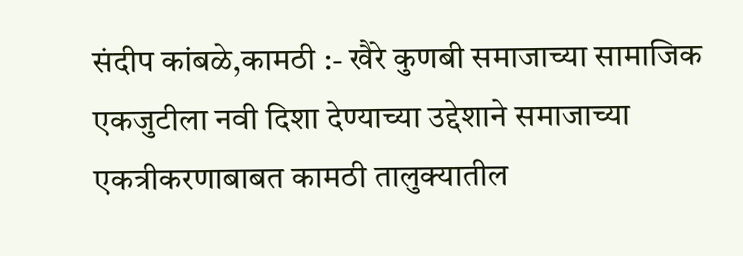संदीप कांबळे,कामठी :- खैरे कुणबी समाजाच्या सामाजिक एकजुटीला नवी दिशा देण्याच्या उद्देशाने समाजाच्या एकत्रीकरणाबाबत कामठी तालुक्यातील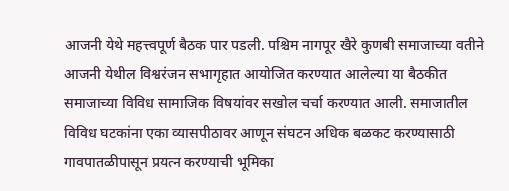आजनी येथे महत्त्वपूर्ण बैठक पार पडली. पश्चिम नागपूर खैरे कुणबी समाजाच्या वतीने आजनी येथील विश्वरंजन सभागृहात आयोजित करण्यात आलेल्या या बैठकीत समाजाच्या विविध सामाजिक विषयांवर सखोल चर्चा करण्यात आली. समाजातील विविध घटकांना एका व्यासपीठावर आणून संघटन अधिक बळकट करण्यासाठी गावपातळीपासून प्रयत्न करण्याची भूमिका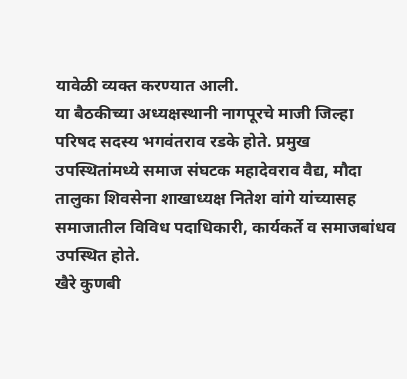यावेळी व्यक्त करण्यात आली.
या बैठकीच्या अध्यक्षस्थानी नागपूरचे माजी जिल्हा परिषद सदस्य भगवंतराव रडके होते. प्रमुख उपस्थितांमध्ये समाज संघटक महादेवराव वैद्य, मौदा तालुका शिवसेना शाखाध्यक्ष नितेश वांगे यांच्यासह समाजातील विविध पदाधिकारी, कार्यकर्ते व समाजबांधव उपस्थित होते.
खैरे कुणबी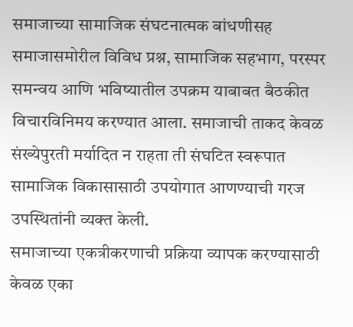समाजाच्या सामाजिक संघटनात्मक बांधणीसह समाजासमोरील विविध प्रश्न, सामाजिक सहभाग, परस्पर समन्वय आणि भविष्यातील उपक्रम याबाबत बैठकीत विचारविनिमय करण्यात आला. समाजाची ताकद केवळ संख्येपुरती मर्यादित न राहता ती संघटित स्वरूपात सामाजिक विकासासाठी उपयोगात आणण्याची गरज उपस्थितांनी व्यक्त केली.
समाजाच्या एकत्रीकरणाची प्रक्रिया व्यापक करण्यासाठी केवळ एका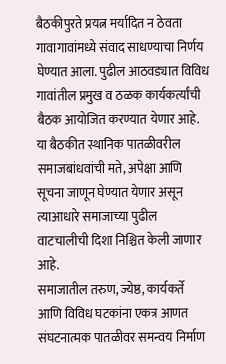बैठकीपुरते प्रयत्न मर्यादित न ठेवता गावागावांमध्ये संवाद साधण्याचा निर्णय घेण्यात आला. पुढील आठवड्यात विविध गावांतील प्रमुख व ठळक कार्यकर्त्यांची बैठक आयोजित करण्यात येणार आहे. या बैठकीत स्थानिक पातळीवरील समाजबांधवांची मते, अपेक्षा आणि सूचना जाणून घेण्यात येणार असून त्याआधारे समाजाच्या पुढील वाटचालीची दिशा निश्चित केली जाणार आहे.
समाजातील तरुण, ज्येष्ठ, कार्यकर्ते आणि विविध घटकांना एकत्र आणत संघटनात्मक पातळीवर समन्वय निर्माण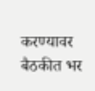करण्यावर बैठकीत भर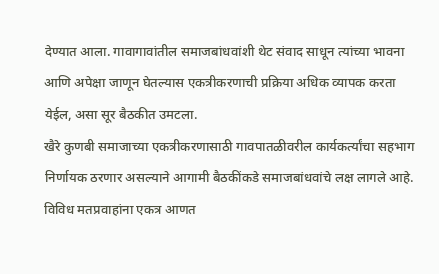देण्यात आला. गावागावांतील समाजबांधवांशी थेट संवाद साधून त्यांच्या भावना आणि अपेक्षा जाणून घेतल्यास एकत्रीकरणाची प्रक्रिया अधिक व्यापक करता येईल, असा सूर बैठकीत उमटला.
खैरे कुणबी समाजाच्या एकत्रीकरणासाठी गावपातळीवरील कार्यकर्त्यांचा सहभाग निर्णायक ठरणार असल्याने आगामी बैठकींकडे समाजबांधवांचे लक्ष लागले आहे. विविध मतप्रवाहांना एकत्र आणत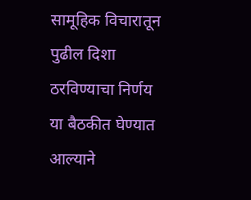सामूहिक विचारातून पुढील दिशा ठरविण्याचा निर्णय या बैठकीत घेण्यात आल्याने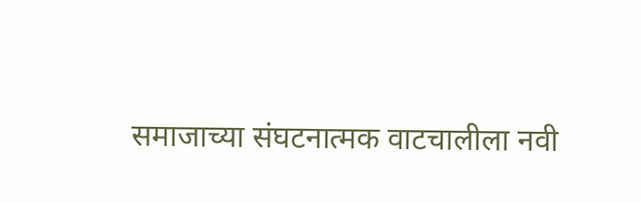समाजाच्या संघटनात्मक वाटचालीला नवी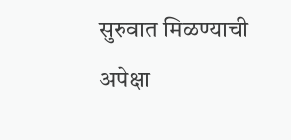सुरुवात मिळण्याची अपेक्षा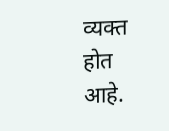व्यक्त होत आहे.